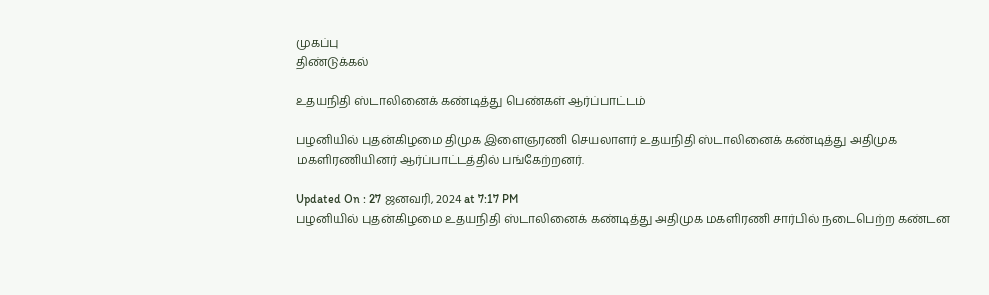முகப்பு
திண்டுக்கல்

உதயநிதி ஸ்டாலினைக் கண்டித்து பெண்கள் ஆர்ப்பாட்டம்

பழனியில் புதன்கிழமை திமுக இளைஞரணி செயலாளர் உதயநிதி ஸ்டாலினைக் கண்டித்து அதிமுக மகளிரணியினர் ஆர்ப்பாட்டத்தில் பங்கேற்றனர்.

Updated On : 27 ஜனவரி, 2024 at 7:17 PM
பழனியில் புதன்கிழமை உதயநிதி ஸ்டாலினைக் கண்டித்து அதிமுக மகளிரணி சார்பில் நடைபெற்ற கண்டன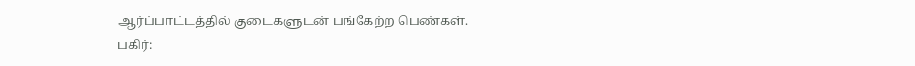ஆர்ப்பாட்டத்தில் குடைகளுடன் பங்கேற்ற பெண்கள்.
பகிர்: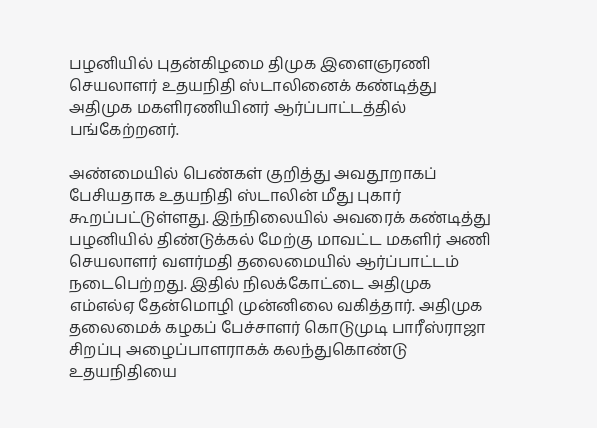பழனியில் புதன்கிழமை திமுக இளைஞரணி செயலாளர் உதயநிதி ஸ்டாலினைக் கண்டித்து அதிமுக மகளிரணியினர் ஆர்ப்பாட்டத்தில் பங்கேற்றனர்.

அண்மையில் பெண்கள் குறித்து அவதூறாகப் பேசியதாக உதயநிதி ஸ்டாலின் மீது புகார் கூறப்பட்டுள்ளது. இந்நிலையில் அவரைக் கண்டித்து பழனியில் திண்டுக்கல் மேற்கு மாவட்ட மகளிர் அணி செயலாளர் வளர்மதி தலைமையில் ஆர்ப்பாட்டம் நடைபெற்றது. இதில் நிலக்கோட்டை அதிமுக எம்எல்ஏ தேன்மொழி முன்னிலை வகித்தார். அதிமுக தலைமைக் கழகப் பேச்சாளர் கொடுமுடி பாரீஸ்ராஜா சிறப்பு அழைப்பாளராகக் கலந்துகொண்டு உதயநிதியை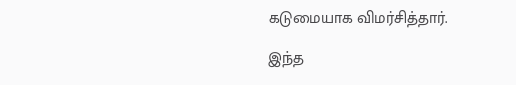கடுமையாக விமர்சித்தார்.

இந்த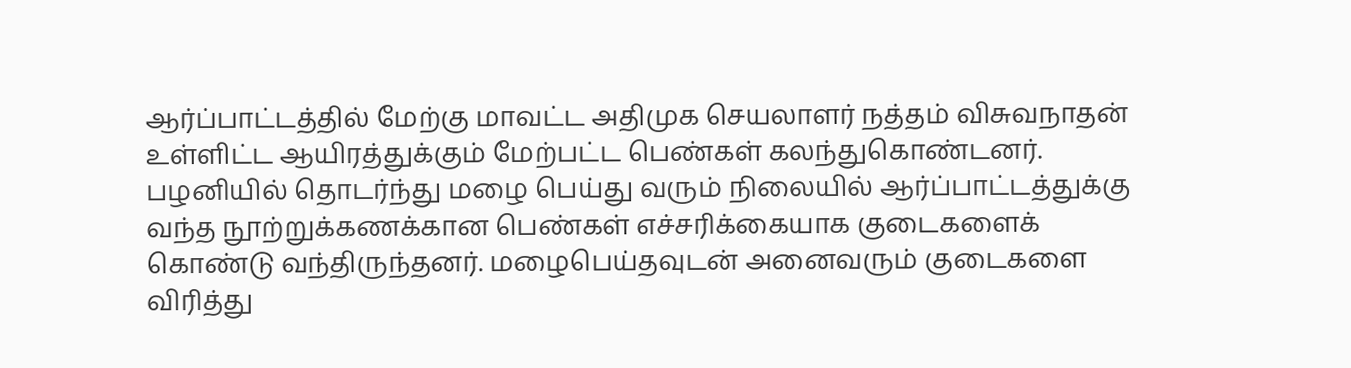ஆர்ப்பாட்டத்தில் மேற்கு மாவட்ட அதிமுக செயலாளர் நத்தம் விசுவநாதன் உள்ளிட்ட ஆயிரத்துக்கும் மேற்பட்ட பெண்கள் கலந்துகொண்டனர். பழனியில் தொடர்ந்து மழை பெய்து வரும் நிலையில் ஆர்ப்பாட்டத்துக்கு வந்த நூற்றுக்கணக்கான பெண்கள் எச்சரிக்கையாக குடைகளைக் கொண்டு வந்திருந்தனர். மழைபெய்தவுடன் அனைவரும் குடைகளை விரித்து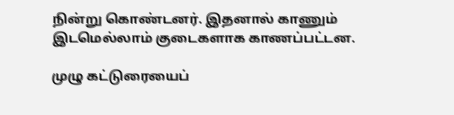நின்று கொண்டனர். இதனால் காணும் இடமெல்லாம் குடைகளாக காணப்பட்டன.

முழு கட்டுரையைப்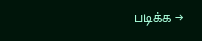படிக்க →